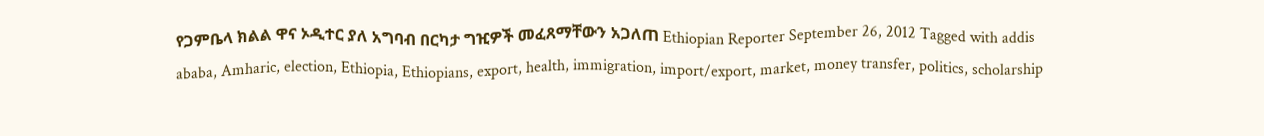የጋምቤላ ክልል ዋና ኦዲተር ያለ አግባብ በርካታ ግዢዎች መፈጸማቸውን አጋለጠ Ethiopian Reporter September 26, 2012 Tagged with addis ababa, Amharic, election, Ethiopia, Ethiopians, export, health, immigration, import/export, market, money transfer, politics, scholarship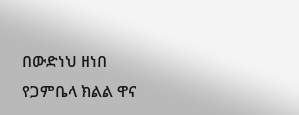በውድነህ ዘነበ የጋምቤላ ክልል ዋና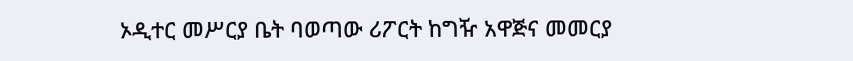ኦዲተር መሥርያ ቤት ባወጣው ሪፖርት ከግዥ አዋጅና መመርያ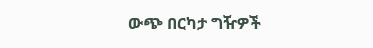ውጭ በርካታ ግዥዎች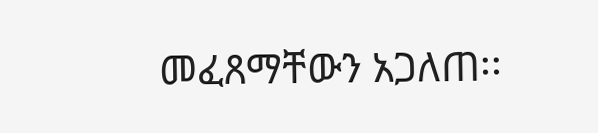መፈጸማቸውን አጋለጠ፡፡